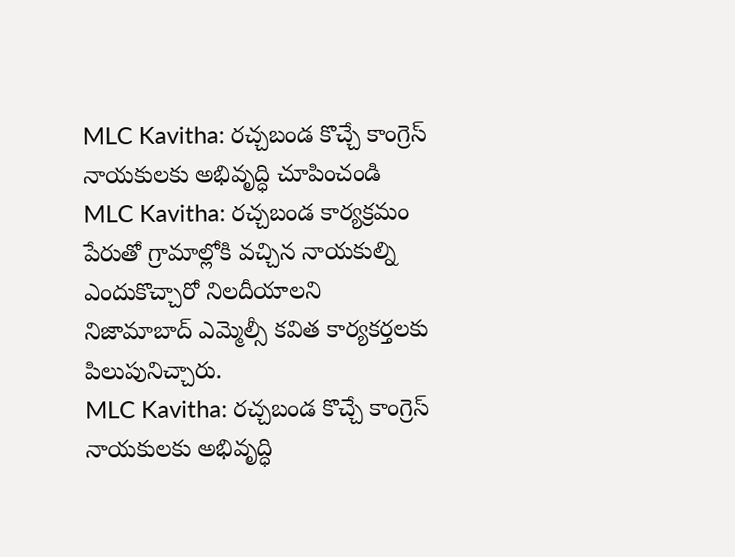MLC Kavitha: రచ్చబండ కొచ్చే కాంగ్రెస్ నాయకులకు అభివృద్ధి చూపించండి
MLC Kavitha: రచ్చబండ కార్యక్రమం పేరుతో గ్రామాల్లోకి వచ్చిన నాయకుల్ని ఎందుకొచ్చారో నిలదీయాలని నిజామాబాద్ ఎమ్మెల్సీ కవిత కార్యకర్తలకు పిలుపునిచ్చారు.
MLC Kavitha: రచ్చబండ కొచ్చే కాంగ్రెస్ నాయకులకు అభివృద్ధి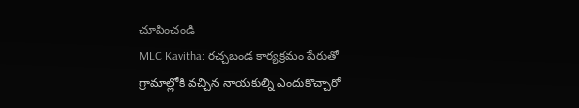చూపించండి
MLC Kavitha: రచ్చబండ కార్యక్రమం పేరుతో గ్రామాల్లోకి వచ్చిన నాయకుల్ని ఎందుకొచ్చారో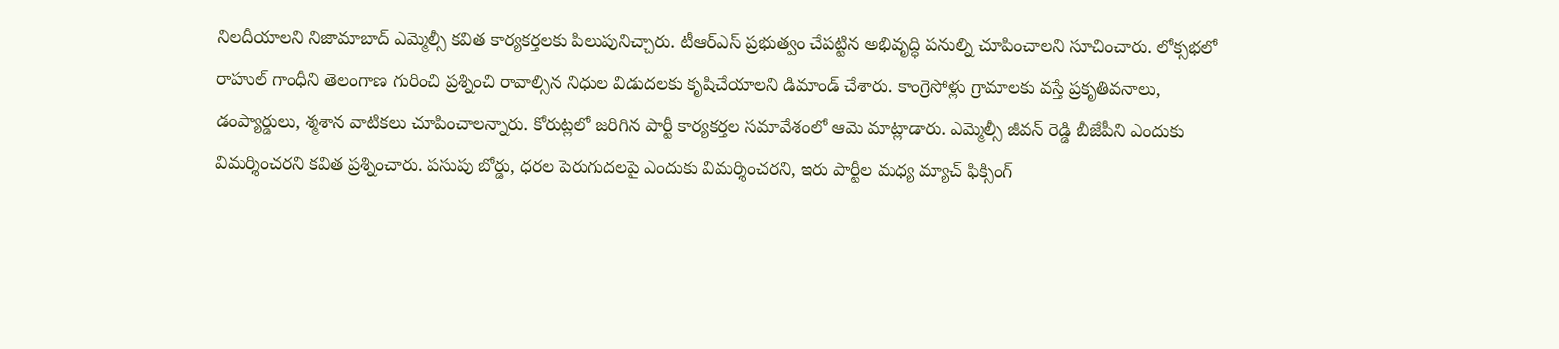నిలదీయాలని నిజామాబాద్ ఎమ్మెల్సీ కవిత కార్యకర్తలకు పిలుపునిచ్చారు. టీఆర్ఎస్ ప్రభుత్వం చేపట్టిన అభివృద్ధి పనుల్ని చూపించాలని సూచించారు. లోక్సభలో రాహుల్ గాంధీని తెలంగాణ గురించి ప్రశ్నించి రావాల్సిన నిధుల విడుదలకు కృషిచేయాలని డిమాండ్ చేశారు. కాంగ్రెసోళ్లు గ్రామాలకు వస్తే ప్రకృతివనాలు, డంప్యార్డులు, శ్మశాన వాటికలు చూపించాలన్నారు. కోరుట్లలో జరిగిన పార్టీ కార్యకర్తల సమావేశంలో ఆమె మాట్లాడారు. ఎమ్మెల్సీ జీవన్ రెడ్డి బీజేపీని ఎందుకు విమర్శించరని కవిత ప్రశ్నించారు. పసుపు బోర్డు, ధరల పెరుగుదలపై ఎందుకు విమర్శించరని, ఇరు పార్టీల మధ్య మ్యాచ్ ఫిక్సింగ్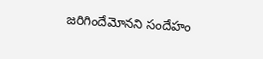జరిగిందేమోనని సందేహం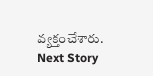వ్యక్తంచేశారు.
Next Story